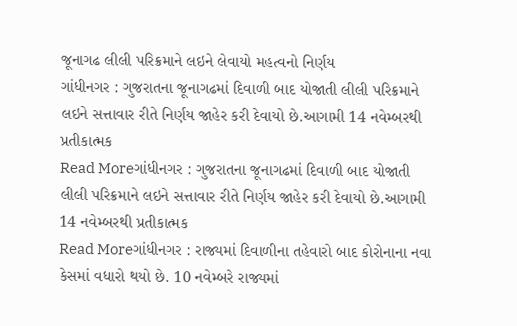જૂનાગઢ લીલી પરિક્રમાને લઇને લેવાયો મહત્વનો નિર્ણય
ગાંધીનગર : ગુજરાતના જૂનાગઢમાં દિવાળી બાદ યોજાતી લીલી પરિક્રમાને લઇને સત્તાવાર રીતે નિર્ણય જાહેર કરી દેવાયો છે.આગામી 14 નવેમ્બરથી પ્રતીકાત્મક
Read Moreગાંધીનગર : ગુજરાતના જૂનાગઢમાં દિવાળી બાદ યોજાતી લીલી પરિક્રમાને લઇને સત્તાવાર રીતે નિર્ણય જાહેર કરી દેવાયો છે.આગામી 14 નવેમ્બરથી પ્રતીકાત્મક
Read Moreગાંધીનગર : રાજ્યમાં દિવાળીના તહેવારો બાદ કોરોનાના નવા કેસમાં વધારો થયો છે. 10 નવેમ્બરે રાજ્યમાં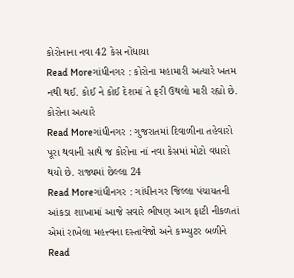કોરોનાના નવા 42 કેસ નોંધાયા
Read Moreગાંધીનગર : કોરોના મહામારી અત્યારે ખતમ નથી થઈ. કોઈ ને કોઈ દેશમાં તે ફરી ઉથલો મારી રહ્યો છે. કોરોના અત્યારે
Read Moreગાંધીનગર : ગુજરાતમાં દિવાળીના તહેવારો પૂરા થવાની સાથે જ કોરોના નાં નવા કેસમાં મોટો વધારો થયો છે. રાજ્યમાં છેલ્લા 24
Read Moreગાંધીનગર : ગાંધીનગર જિલ્લા પંચાયતની આંકડા શાખામાં આજે સવારે ભીષણ આગ ફાટી નીકળતાં એમાં રાખેલા મહત્ત્વના દસ્તાવેજો અને કમ્પ્યુટર બળીને
Read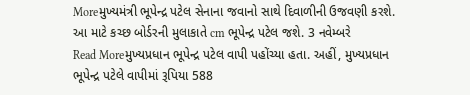Moreમુખ્યમંત્રી ભૂપેન્દ્ર પટેલ સેનાના જવાનો સાથે દિવાળીની ઉજવણી કરશે. આ માટે કચ્છ બોર્ડરની મુલાકાતે cm ભૂપેન્દ્ર પટેલ જશે. 3 નવેમ્બરે
Read Moreમુખ્યપ્રધાન ભૂપેન્દ્ર પટેલ વાપી પહોંચ્યા હતા. અહીં, મુખ્યપ્રધાન ભૂપેન્દ્ર પટેલે વાપીમાં રૂપિયા 588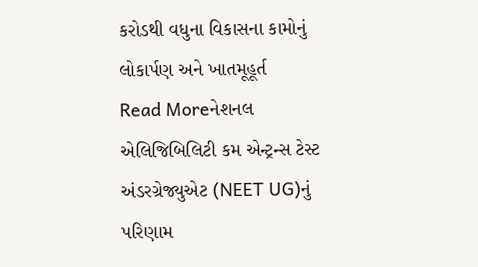કરોડથી વધુના વિકાસના કામોનું લોકાર્પણ અને ખાતમૂહૂર્ત
Read Moreનેશનલ એલિજિબિલિટી કમ એન્ટ્રન્સ ટેસ્ટ અંડરગ્રેજ્યુએટ (NEET UG)નું પરિણામ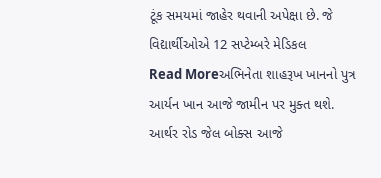ટૂંક સમયમાં જાહેર થવાની અપેક્ષા છે. જે વિદ્યાર્થીઓએ 12 સપ્ટેમ્બરે મેડિકલ
Read Moreઅભિનેતા શાહરૂખ ખાનનો પુત્ર આર્યન ખાન આજે જામીન પર મુક્ત થશે. આર્થર રોડ જેલ બોક્સ આજે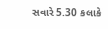સવારે 5.30 કલાકે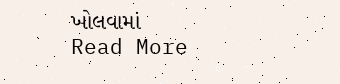ખોલવામાં
Read More